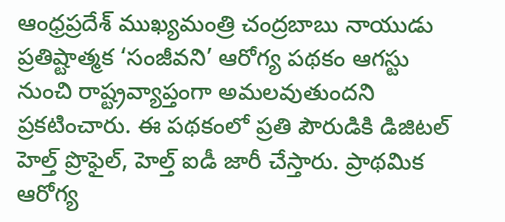ఆంధ్రప్రదేశ్ ముఖ్యమంత్రి చంద్రబాబు నాయుడు ప్రతిష్టాత్మక ‘సంజీవని’ ఆరోగ్య పథకం ఆగస్టు నుంచి రాష్ట్రవ్యాప్తంగా అమలవుతుందని ప్రకటించారు. ఈ పథకంలో ప్రతి పౌరుడికి డిజిటల్ హెల్త్ ప్రొఫైల్, హెల్త్ ఐడీ జారీ చేస్తారు. ప్రాథమిక ఆరోగ్య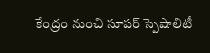కేంద్రం నుంచి సూపర్ స్పెషాలిటీ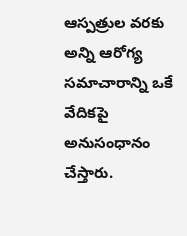ఆస్పత్రుల వరకు అన్ని ఆరోగ్య సమాచారాన్ని ఒకే వేదికపై అనుసంధానం చేస్తారు.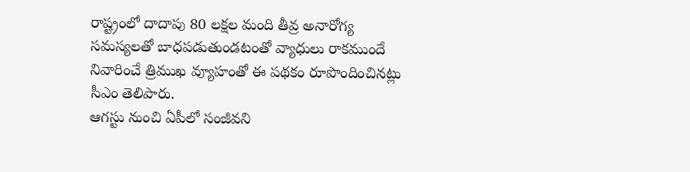రాష్ట్రంలో దాదాపు 80 లక్షల మంది తీవ్ర అనారోగ్య సమస్యలతో బాధపడుతుండటంతో వ్యాధులు రాకముందే నివారించే త్రిముఖ వ్యూహంతో ఈ పథకం రూపొందించినట్లు సీఎం తెలిపారు.
ఆగస్టు నుంచి ఏపీలో సంజీవని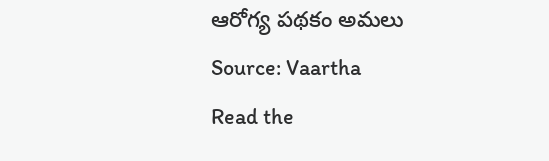ఆరోగ్య పథకం అమలు
Source: Vaartha
Read the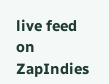live feed on ZapIndies